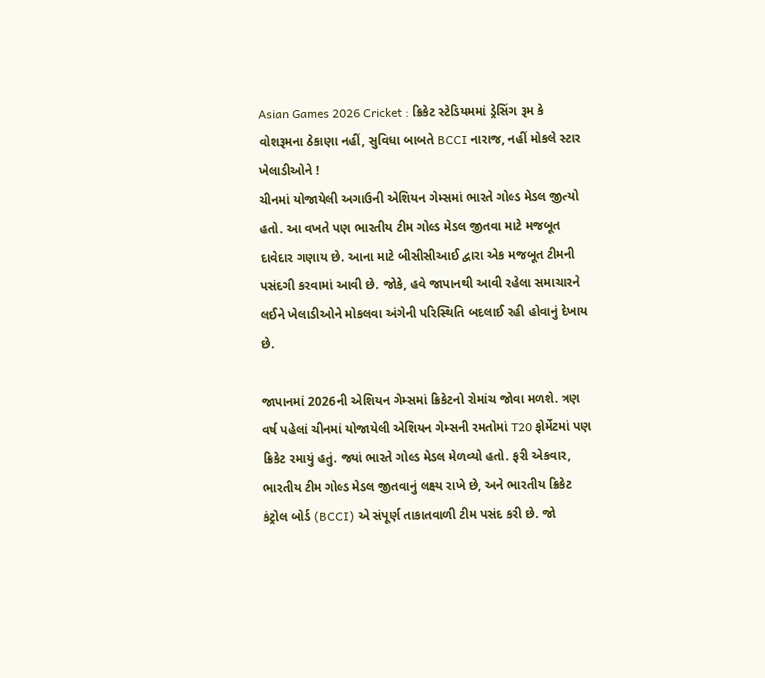Asian Games 2026 Cricket : ક્રિકેટ સ્ટેડિયમમાં ડ્રેસિંગ રૂમ કે વોશરૂમના ઠેકાણા નહીં, સુવિધા બાબતે BCCI નારાજ, નહીં મોકલે સ્ટાર ખેલાડીઓને !
ચીનમાં યોજાયેલી અગાઉની એશિયન ગેમ્સમાં ભારતે ગોલ્ડ મેડલ જીત્યો હતો. આ વખતે પણ ભારતીય ટીમ ગોલ્ડ મેડલ જીતવા માટે મજબૂત દાવેદાર ગણાય છે. આના માટે બીસીસીઆઈ દ્વારા એક મજબૂત ટીમની પસંદગી કરવામાં આવી છે. જોકે, હવે જાપાનથી આવી રહેલા સમાચારને લઈને ખેલાડીઓને મોકલવા અંગેની પરિસ્થિતિ બદલાઈ રહી હોવાનું દેખાય છે.

જાપાનમાં 2026ની એશિયન ગેમ્સમાં ક્રિકેટનો રોમાંચ જોવા મળશે. ત્રણ વર્ષ પહેલાં ચીનમાં યોજાયેલી એશિયન ગેમ્સની રમતોમાં T20 ફોર્મેટમાં પણ ક્રિકેટ રમાયું હતું. જ્યાં ભારતે ગોલ્ડ મેડલ મેળવ્યો હતો. ફરી એકવાર, ભારતીય ટીમ ગોલ્ડ મેડલ જીતવાનું લક્ષ્ય રાખે છે, અને ભારતીય ક્રિકેટ કંટ્રોલ બોર્ડ (BCCI) એ સંપૂર્ણ તાકાતવાળી ટીમ પસંદ કરી છે. જો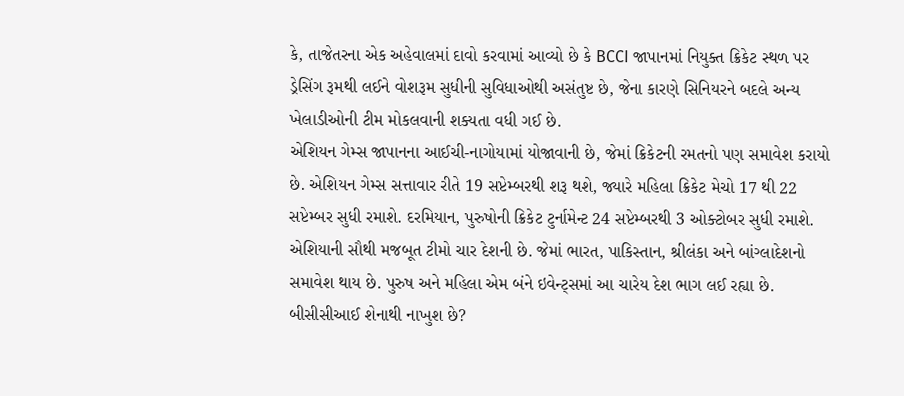કે, તાજેતરના એક અહેવાલમાં દાવો કરવામાં આવ્યો છે કે BCCI જાપાનમાં નિયુક્ત ક્રિકેટ સ્થળ પર ડ્રેસિંગ રૂમથી લઈને વોશરૂમ સુધીની સુવિધાઓથી અસંતુષ્ટ છે, જેના કારણે સિનિયરને બદલે અન્ય ખેલાડીઓની ટીમ મોકલવાની શક્યતા વધી ગઈ છે.
એશિયન ગેમ્સ જાપાનના આઈચી-નાગોયામાં યોજાવાની છે, જેમાં ક્રિકેટની રમતનો પણ સમાવેશ કરાયો છે. એશિયન ગેમ્સ સત્તાવાર રીતે 19 સપ્ટેમ્બરથી શરૂ થશે, જ્યારે મહિલા ક્રિકેટ મેચો 17 થી 22 સપ્ટેમ્બર સુધી રમાશે. દરમિયાન, પુરુષોની ક્રિકેટ ટુર્નામેન્ટ 24 સપ્ટેમ્બરથી 3 ઓક્ટોબર સુધી રમાશે. એશિયાની સૌથી મજબૂત ટીમો ચાર દેશની છે. જેમાં ભારત, પાકિસ્તાન, શ્રીલંકા અને બાંગ્લાદેશનો સમાવેશ થાય છે. પુરુષ અને મહિલા એમ બંને ઇવેન્ટ્સમાં આ ચારેય દેશ ભાગ લઈ રહ્યા છે.
બીસીસીઆઈ શેનાથી નાખુશ છે?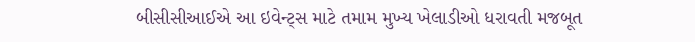બીસીસીઆઈએ આ ઇવેન્ટ્સ માટે તમામ મુખ્ય ખેલાડીઓ ધરાવતી મજબૂત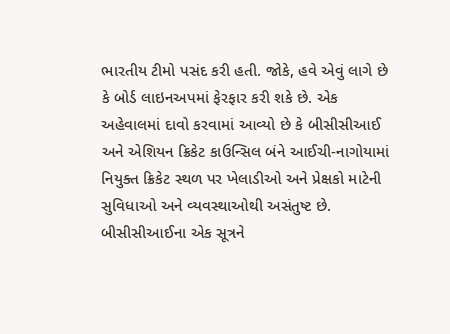ભારતીય ટીમો પસંદ કરી હતી. જોકે, હવે એવું લાગે છે કે બોર્ડ લાઇનઅપમાં ફેરફાર કરી શકે છે. એક અહેવાલમાં દાવો કરવામાં આવ્યો છે કે બીસીસીઆઈ અને એશિયન ક્રિકેટ કાઉન્સિલ બંને આઈચી-નાગોયામાં નિયુક્ત ક્રિકેટ સ્થળ પર ખેલાડીઓ અને પ્રેક્ષકો માટેની સુવિધાઓ અને વ્યવસ્થાઓથી અસંતુષ્ટ છે.
બીસીસીઆઈના એક સૂત્રને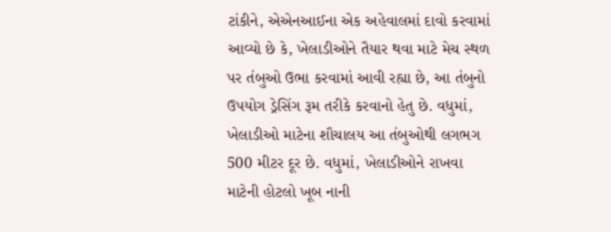ટાંકીને, એએનઆઈના એક અહેવાલમાં દાવો કરવામાં આવ્યો છે કે, ખેલાડીઓને તૈયાર થવા માટે મેચ સ્થળ પર તંબુઓ ઉભા કરવામાં આવી રહ્યા છે, આ તંબુનો ઉપયોગ ડ્રેસિંગ રૂમ તરીકે કરવાનો હેતુ છે. વધુમાં, ખેલાડીઓ માટેના શૌચાલય આ તંબુઓથી લગભગ 500 મીટર દૂર છે. વધુમાં, ખેલાડીઓને રાખવા માટેની હોટલો ખૂબ નાની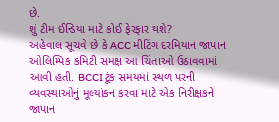છે.
શું ટીમ ઈન્ડિયા માટે કોઈ ફેરફાર થશે?
અહેવાલ સૂચવે છે કે ACC મીટિંગ દરમિયાન જાપાન ઓલિમ્પિક કમિટી સમક્ષ આ ચિંતાઓ ઉઠાવવામાં આવી હતી. BCCI ટૂંક સમયમાં સ્થળ પરની વ્યવસ્થાઓનું મૂલ્યાંકન કરવા માટે એક નિરીક્ષકને જાપાન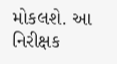મોકલશે. આ નિરીક્ષક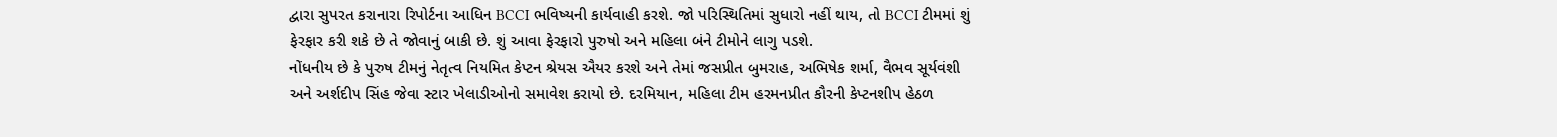દ્વારા સુપરત કરાનારા રિપોર્ટના આધિન BCCI ભવિષ્યની કાર્યવાહી કરશે. જો પરિસ્થિતિમાં સુધારો નહીં થાય, તો BCCI ટીમમાં શું ફેરફાર કરી શકે છે તે જોવાનું બાકી છે. શું આવા ફેરફારો પુરુષો અને મહિલા બંને ટીમોને લાગુ પડશે.
નોંધનીય છે કે પુરુષ ટીમનું નેતૃત્વ નિયમિત કેપ્ટન શ્રેયસ ઐયર કરશે અને તેમાં જસપ્રીત બુમરાહ, અભિષેક શર્મા, વૈભવ સૂર્યવંશી અને અર્શદીપ સિંહ જેવા સ્ટાર ખેલાડીઓનો સમાવેશ કરાયો છે. દરમિયાન, મહિલા ટીમ હરમનપ્રીત કૌરની કેપ્ટનશીપ હેઠળ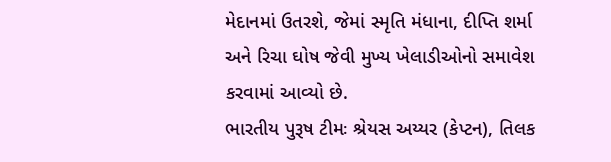મેદાનમાં ઉતરશે, જેમાં સ્મૃતિ મંધાના, દીપ્તિ શર્મા અને રિચા ઘોષ જેવી મુખ્ય ખેલાડીઓનો સમાવેશ કરવામાં આવ્યો છે.
ભારતીય પુરૂષ ટીમઃ શ્રેયસ અય્યર (કેપ્ટન), તિલક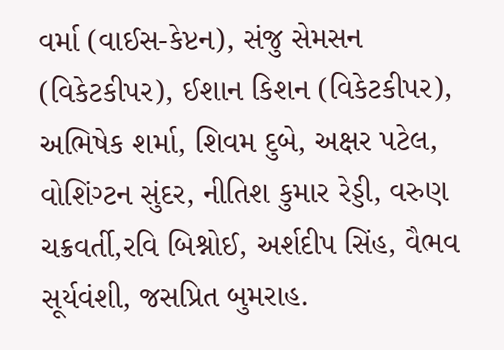વર્મા (વાઈસ-કેપ્ટન), સંજુ સેમસન (વિકેટકીપર), ઈશાન કિશન (વિકેટકીપર), અભિષેક શર્મા, શિવમ દુબે, અક્ષર પટેલ, વોશિંગ્ટન સુંદર, નીતિશ કુમાર રેડ્ડી, વરુણ ચક્રવર્તી,રવિ બિશ્નોઈ, અર્શદીપ સિંહ, વૈભવ સૂર્યવંશી, જસપ્રિત બુમરાહ.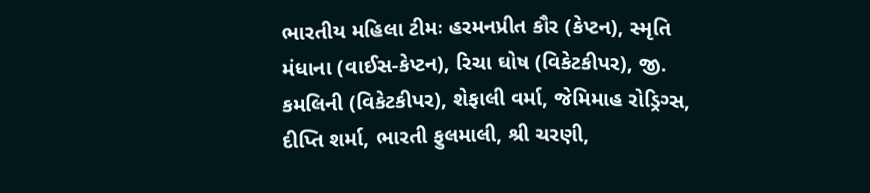ભારતીય મહિલા ટીમઃ હરમનપ્રીત કૌર (કેપ્ટન), સ્મૃતિ મંધાના (વાઈસ-કેપ્ટન), રિચા ઘોષ (વિકેટકીપર), જી. કમલિની (વિકેટકીપર), શેફાલી વર્મા, જેમિમાહ રોડ્રિગ્સ, દીપ્તિ શર્મા, ભારતી ફુલમાલી, શ્રી ચરણી,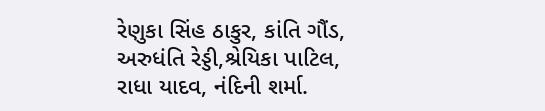રેણુકા સિંહ ઠાકુર, કાંતિ ગૌંડ, અરુધંતિ રેડ્ડી,શ્રેયિકા પાટિલ, રાધા યાદવ, નંદિની શર્મા.